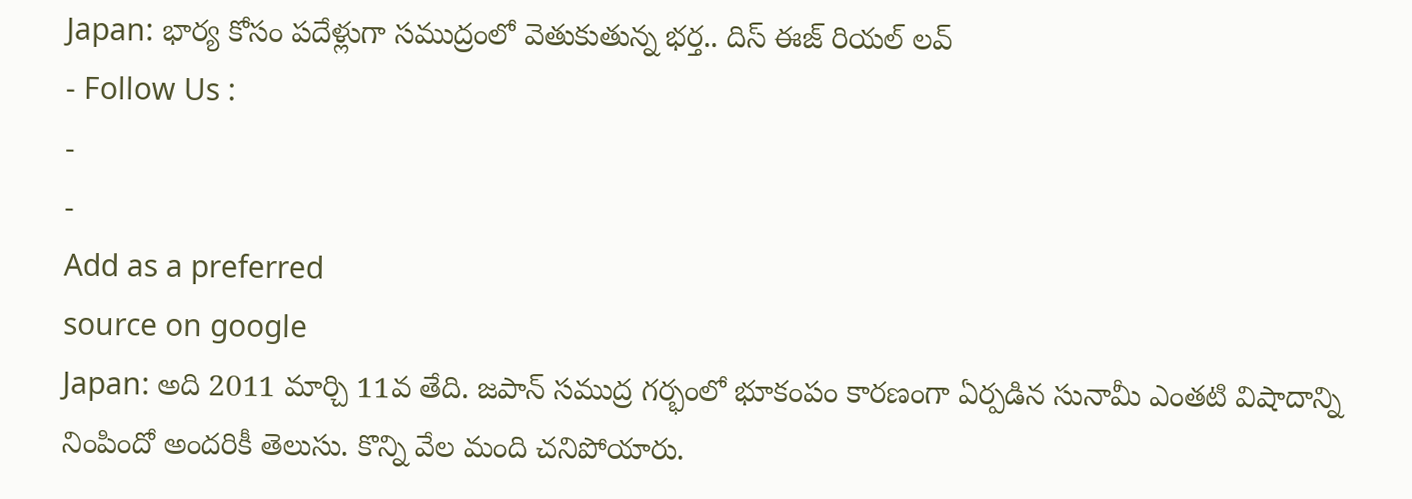Japan: భార్య కోసం పదేళ్లుగా సముద్రంలో వెతుకుతున్న భర్త.. దిస్ ఈజ్ రియల్ లవ్
- Follow Us :
-
-
Add as a preferred
source on google
Japan: అది 2011 మార్చి 11వ తేది. జపాన్ సముద్ర గర్భంలో భూకంపం కారణంగా ఏర్పడిన సునామీ ఎంతటి విషాదాన్ని నింపిందో అందరికీ తెలుసు. కొన్ని వేల మంది చనిపోయారు.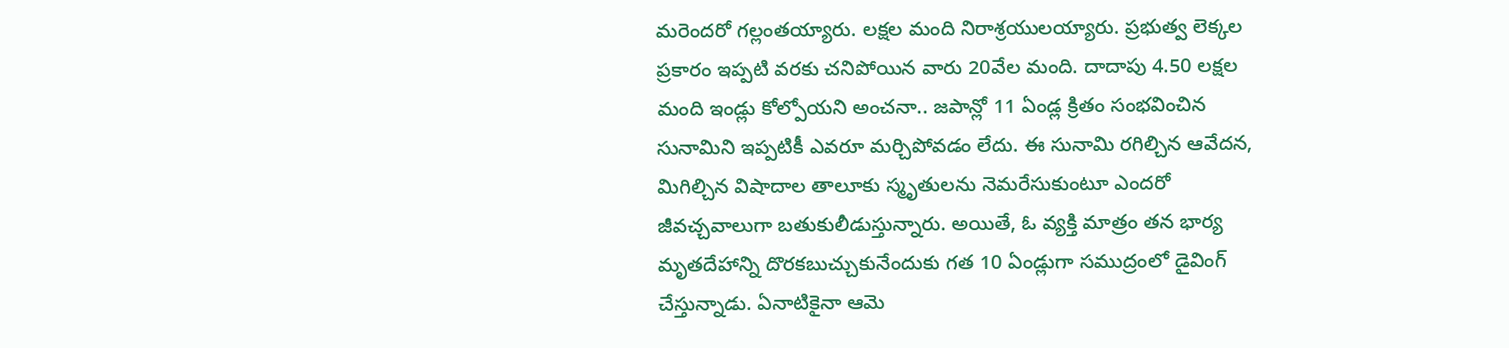మరెందరో గల్లంతయ్యారు. లక్షల మంది నిరాశ్రయులయ్యారు. ప్రభుత్వ లెక్కల ప్రకారం ఇప్పటి వరకు చనిపోయిన వారు 20వేల మంది. దాదాపు 4.50 లక్షల మంది ఇండ్లు కోల్పోయని అంచనా.. జపాన్లో 11 ఏండ్ల క్రితం సంభవించిన సునామిని ఇప్పటికీ ఎవరూ మర్చిపోవడం లేదు. ఈ సునామి రగిల్చిన ఆవేదన, మిగిల్చిన విషాదాల తాలూకు స్మృతులను నెమరేసుకుంటూ ఎందరో జీవచ్చవాలుగా బతుకులీడుస్తున్నారు. అయితే, ఓ వ్యక్తి మాత్రం తన భార్య మృతదేహాన్ని దొరకబుచ్చుకునేందుకు గత 10 ఏండ్లుగా సముద్రంలో డైవింగ్ చేస్తున్నాడు. ఏనాటికైనా ఆమె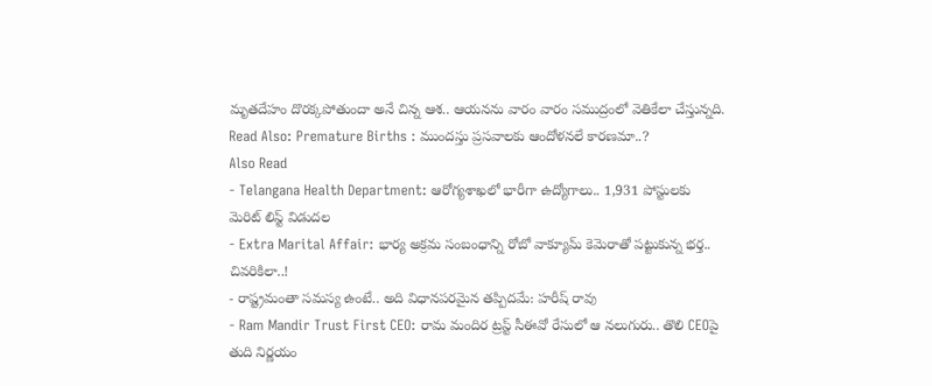మృతదేహం దొరక్కపోతుందా అనే చిన్న ఆశ.. ఆయనను వారం వారం సముద్రంలో వెతికేలా చేస్తున్నది.
Read Also: Premature Births : ముందస్తు ప్రసవాలకు ఆందోళనలే కారణమా..?
Also Read
- Telangana Health Department: ఆరోగ్యశాఖలో భారీగా ఉద్యోగాలు.. 1,931 పోస్టులకు మెరిట్ లిస్ట్ విడుదల
- Extra Marital Affair: భార్య అక్రమ సంబంధాన్ని రోబో వాక్యూమ్ కెమెరాతో పట్టుకున్న భర్త.. చివరికిలా..!
- రాష్ట్రమంతా సమస్య ఉంటే.. అది విధానపరమైన తప్పిదమే: హరీష్ రావు
- Ram Mandir Trust First CEO: రామ మందిర ట్రస్ట్ సీఈవో రేసులో ఆ నలుగురు.. తొలి CEOపై తుది నిర్ణయం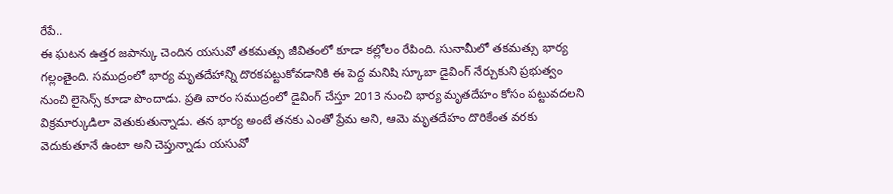రేపే..
ఈ ఘటన ఉత్తర జపాన్కు చెందిన యసువో తకమత్సు జీవితంలో కూడా కల్లోలం రేపింది. సునామీలో తకమత్సు భార్య గల్లంతైంది. సముద్రంలో భార్య మృతదేహాన్ని దొరకపట్టుకోవడానికి ఈ పెద్ద మనిషి స్కూబా డైవింగ్ నేర్చుకుని ప్రభుత్వం నుంచి లైసెన్స్ కూడా పొందాడు. ప్రతి వారం సముద్రంలో డైవింగ్ చేస్తూ 2013 నుంచి భార్య మృతదేహం కోసం పట్టువదలని విక్రమార్కుడిలా వెతుకుతున్నాడు. తన భార్య అంటే తనకు ఎంతో ప్రేమ అని, ఆమె మృతదేహం దొరికేంత వరకు వెదుకుతూనే ఉంటా అని చెప్తున్నాడు యసువో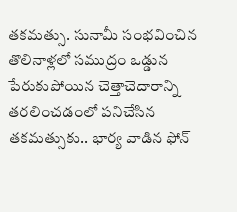తకమత్సు. సునామీ సంభవించిన తొలినాళ్లలో సముద్రం ఒడ్డున పేరుకుపోయిన చెత్తాచెదారాన్ని తరలించడంలో పనిచేసిన తకమత్సుకు.. భార్య వాడిన ఫోన్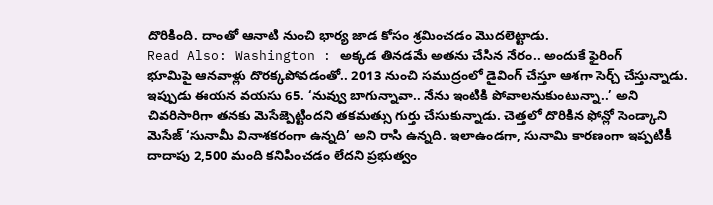దొరికింది. దాంతో ఆనాటి నుంచి భార్య జాడ కోసం శ్రమించడం మొదలెట్టాడు.
Read Also: Washington : అక్కడ తినడమే అతను చేసిన నేరం.. అందుకే ఫైరింగ్
భూమిపై ఆనవాళ్లు దొరక్కపోవడంతో.. 2013 నుంచి సముద్రంలో డైవింగ్ చేస్తూ ఆశగా సెర్చ్ చేస్తున్నాడు. ఇప్పుడు ఈయన వయసు 65. ‘నువ్వు బాగున్నావా.. నేను ఇంటికి పోవాలనుకుంటున్నా..’ అని చివరిసారిగా తనకు మెసేజ్పెట్టిందని తకమత్సు గుర్తు చేసుకున్నాడు. చెత్తలో దొరికిన ఫోన్లో సెండ్కాని మెసేజ్ ‘సునామీ వినాశకరంగా ఉన్నది’ అని రాసి ఉన్నది. ఇలాఉండగా, సునామి కారణంగా ఇప్పటికీ దాదాపు 2,500 మంది కనిపించడం లేదని ప్రభుత్వం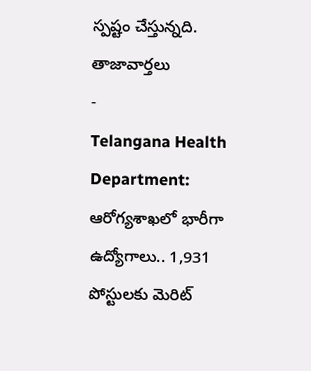స్పష్టం చేస్తున్నది.
తాజావార్తలు
-
Telangana Health Department: ఆరోగ్యశాఖలో భారీగా ఉద్యోగాలు.. 1,931 పోస్టులకు మెరిట్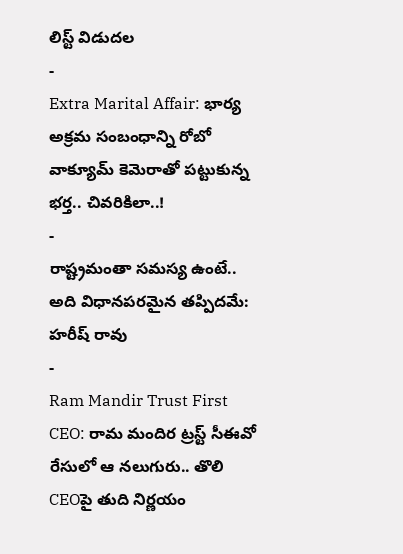లిస్ట్ విడుదల
-
Extra Marital Affair: భార్య అక్రమ సంబంధాన్ని రోబో వాక్యూమ్ కెమెరాతో పట్టుకున్న భర్త.. చివరికిలా..!
-
రాష్ట్రమంతా సమస్య ఉంటే.. అది విధానపరమైన తప్పిదమే: హరీష్ రావు
-
Ram Mandir Trust First CEO: రామ మందిర ట్రస్ట్ సీఈవో రేసులో ఆ నలుగురు.. తొలి CEOపై తుది నిర్ణయం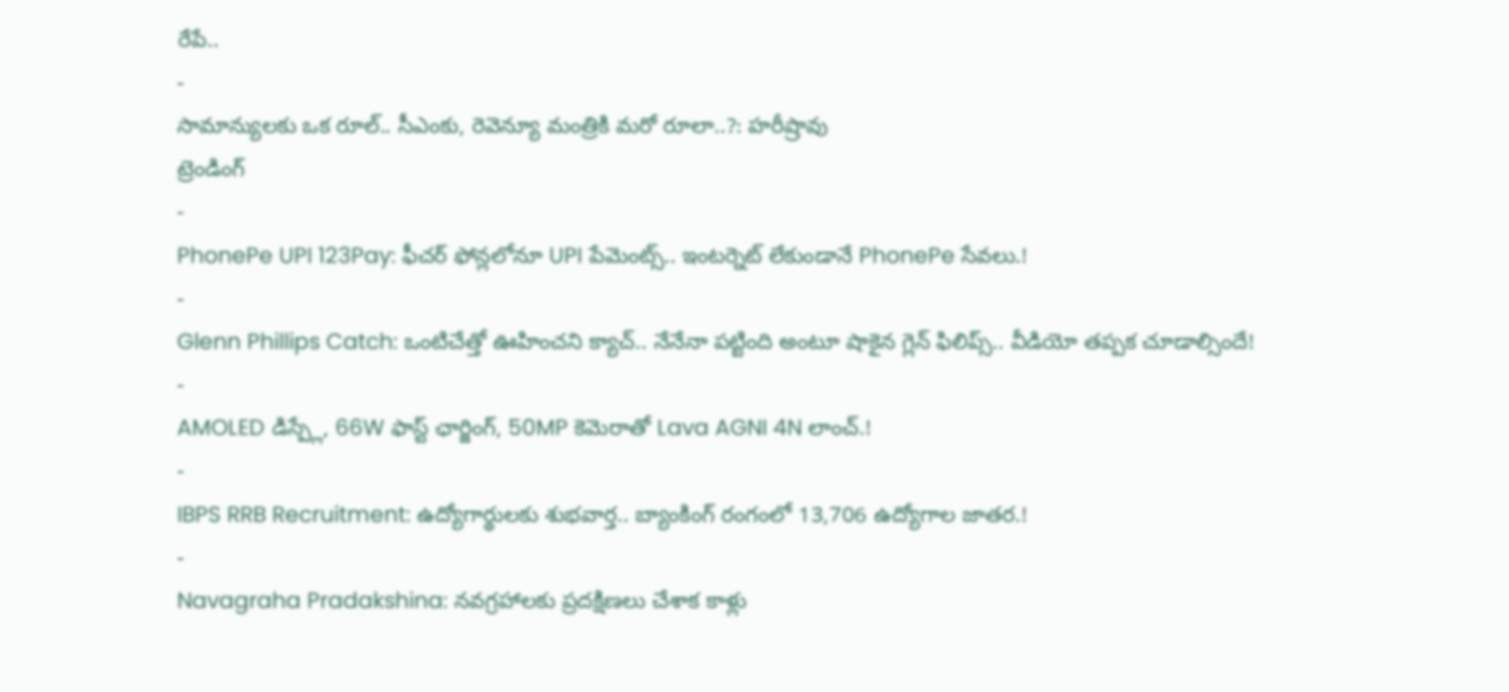రేపే..
-
సామాన్యులకు ఒక రూల్.. సీఎంకు, రెవెన్యూ మంత్రికి మరో రూలా..?: హరీష్రావు
ట్రెండింగ్
-
PhonePe UPI 123Pay: ఫీచర్ ఫోన్లలోనూ UPI పేమెంట్స్.. ఇంటర్నెట్ లేకుండానే PhonePe సేవలు.!
-
Glenn Phillips Catch: ఒంటిచేత్తో ఊహించని క్యాచ్.. నేనేనా పట్టింది అంటూ షాకైన గ్లెన్ ఫిలిప్స్.. వీడియో తప్పక చూడాల్సిందే!
-
AMOLED డిస్ప్లే, 66W ఫాస్ట్ ఛార్జింగ్, 50MP కెమెరాతో Lava AGNI 4N లాంచ్.!
-
IBPS RRB Recruitment: ఉద్యోగార్థులకు శుభవార్త.. బ్యాంకింగ్ రంగంలో 13,706 ఉద్యోగాల జాతర.!
-
Navagraha Pradakshina: నవగ్రహాలకు ప్రదక్షిణలు చేశాక కాళ్లు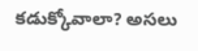కడుక్కోవాలా? అసలు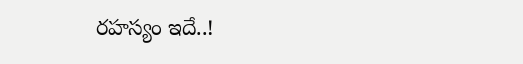రహస్యం ఇదే..!